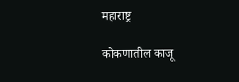महाराष्ट्र

कोकणातील काजू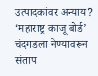उत्पादकांवर अन्याय? ‘महाराष्ट्र काजू बोर्ड’ चंदगडला नेण्यावरून संताप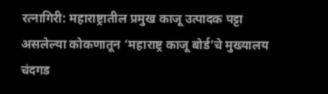रत्नागिरी: महाराष्ट्रातील प्रमुख काजू उत्पादक पट्टा असलेल्या कोकणातून ‘महाराष्ट्र काजू बोर्ड’चे मुख्यालय चंदगड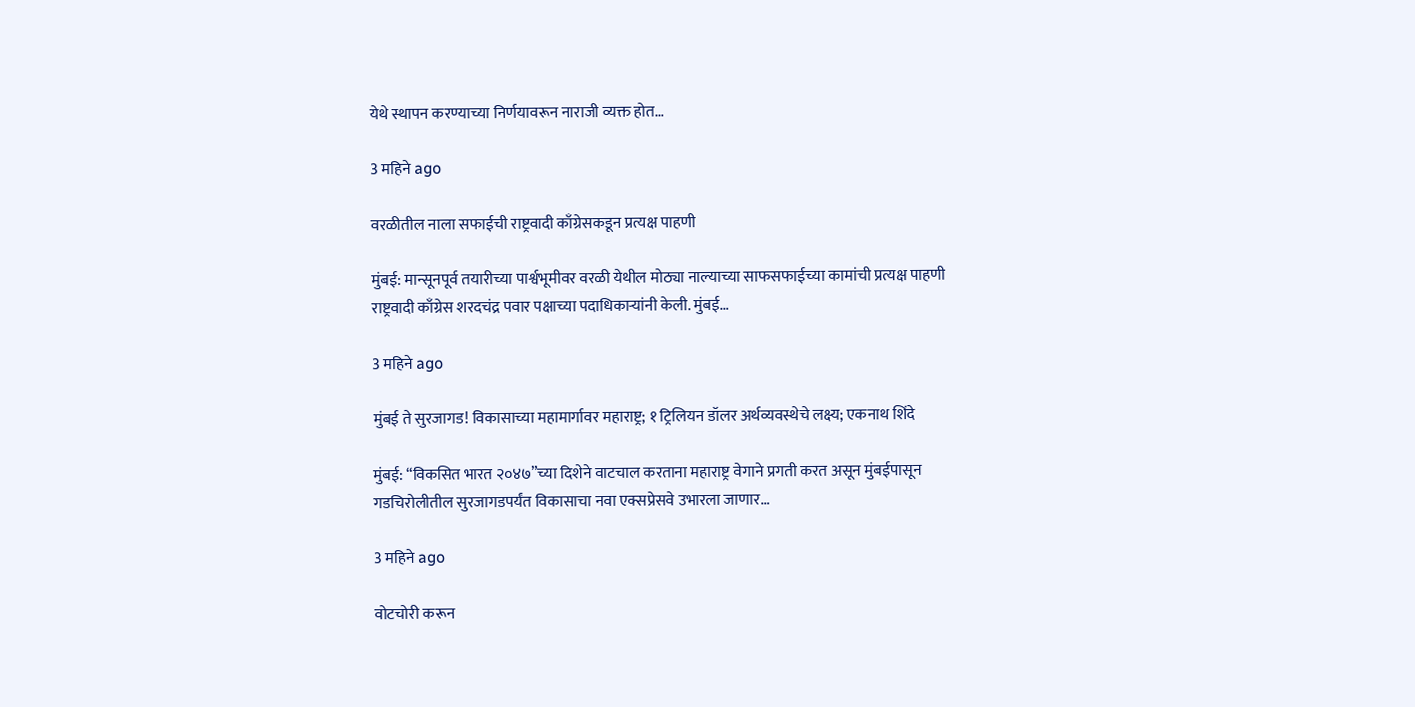येथे स्थापन करण्याच्या निर्णयावरून नाराजी व्यक्त होत…

3 महिने ago

वरळीतील नाला सफाईची राष्ट्रवादी काँग्रेसकडून प्रत्यक्ष पाहणी

मुंबई: मान्सूनपूर्व तयारीच्या पार्श्वभूमीवर वरळी येथील मोठ्या नाल्याच्या साफसफाईच्या कामांची प्रत्यक्ष पाहणी राष्ट्रवादी काँग्रेस शरदचंद्र पवार पक्षाच्या पदाधिकाऱ्यांनी केली. मुंबई…

3 महिने ago

मुंबई ते सुरजागड! विकासाच्या महामार्गावर महाराष्ट्र; १ ट्रिलियन डॉलर अर्थव्यवस्थेचे लक्ष्य; एकनाथ शिंदे

मुंबई: “विकसित भारत २०४७”च्या दिशेने वाटचाल करताना महाराष्ट्र वेगाने प्रगती करत असून मुंबईपासून गडचिरोलीतील सुरजागडपर्यंत विकासाचा नवा एक्सप्रेसवे उभारला जाणार…

3 महिने ago

वोटचोरी करून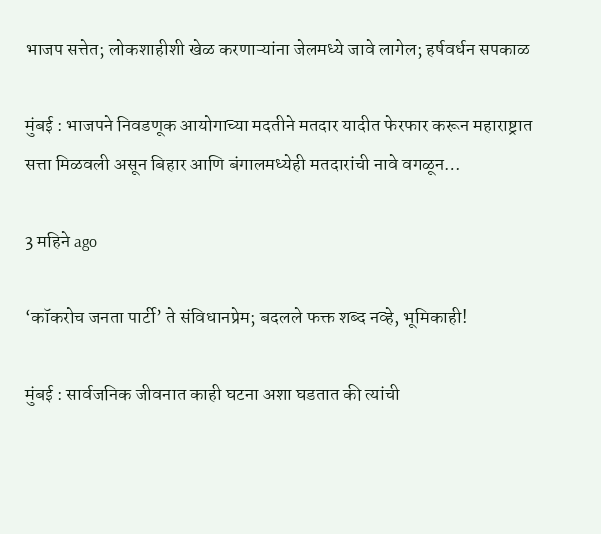भाजप सत्तेत; लोकशाहीशी खेळ करणाऱ्यांना जेलमध्ये जावे लागेल; हर्षवर्धन सपकाळ

मुंबई : भाजपने निवडणूक आयोगाच्या मदतीने मतदार यादीत फेरफार करून महाराष्ट्रात सत्ता मिळवली असून बिहार आणि बंगालमध्येही मतदारांची नावे वगळून…

3 महिने ago

‘कॉकरोच जनता पार्टी’ ते संविधानप्रेम; बदलले फक्त शब्द नव्हे, भूमिकाही!

मुंबई : सार्वजनिक जीवनात काही घटना अशा घडतात की त्यांची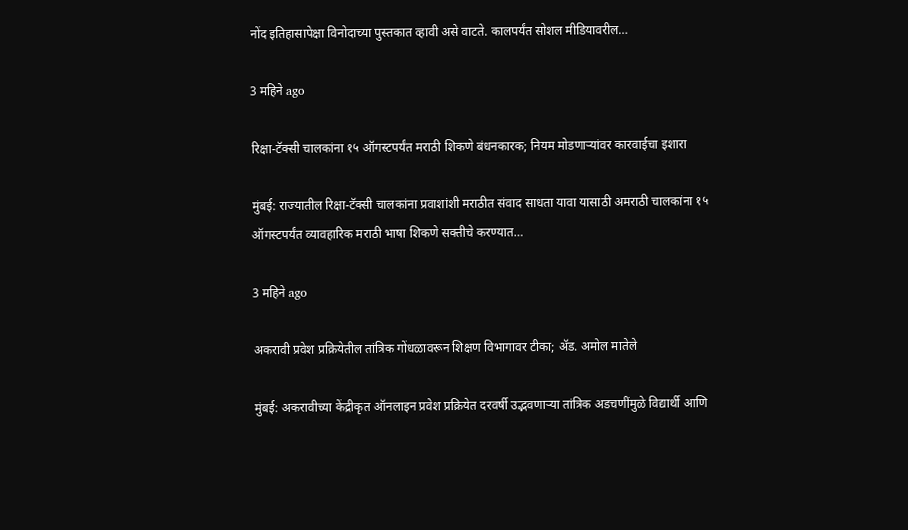नोंद इतिहासापेक्षा विनोदाच्या पुस्तकात व्हावी असे वाटते. कालपर्यंत सोशल मीडियावरील…

3 महिने ago

रिक्षा-टॅक्सी चालकांना १५ ऑगस्टपर्यंत मराठी शिकणे बंधनकारक; नियम मोडणाऱ्यांवर कारवाईचा इशारा

मुंबई: राज्यातील रिक्षा-टॅक्सी चालकांना प्रवाशांशी मराठीत संवाद साधता यावा यासाठी अमराठी चालकांना १५ ऑगस्टपर्यंत व्यावहारिक मराठी भाषा शिकणे सक्तीचे करण्यात…

3 महिने ago

अकरावी प्रवेश प्रक्रियेतील तांत्रिक गोंधळावरून शिक्षण विभागावर टीका; ॲड. अमोल मातेले

मुंबई: अकरावीच्या केंद्रीकृत ऑनलाइन प्रवेश प्रक्रियेत दरवर्षी उद्भवणाऱ्या तांत्रिक अडचणींमुळे विद्यार्थी आणि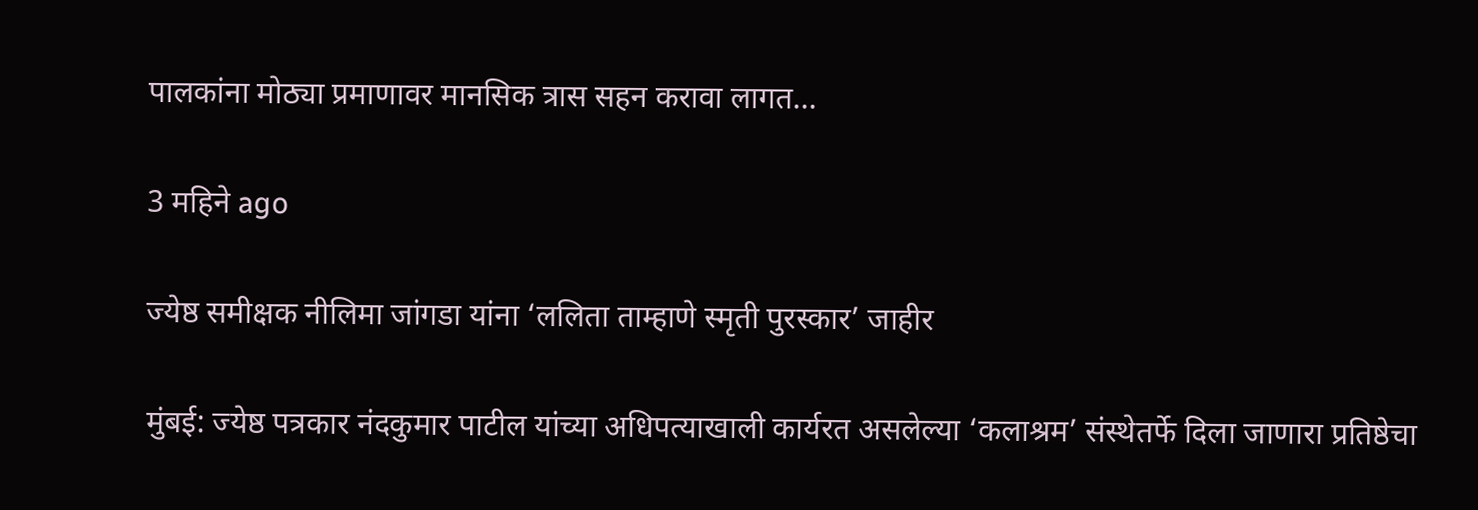पालकांना मोठ्या प्रमाणावर मानसिक त्रास सहन करावा लागत…

3 महिने ago

ज्येष्ठ समीक्षक नीलिमा जांगडा यांना ‘ललिता ताम्हाणे स्मृती पुरस्कार’ जाहीर

मुंबई: ज्येष्ठ पत्रकार नंदकुमार पाटील यांच्या अधिपत्याखाली कार्यरत असलेल्या ‘कलाश्रम’ संस्थेतर्फे दिला जाणारा प्रतिष्ठेचा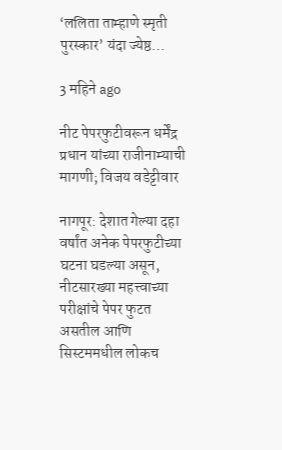‘ललिता ताम्हाणे स्मृती पुरस्कार’ यंदा ज्येष्ठ…

3 महिने ago

नीट पेपरफुटीवरून धर्मेंद्र प्रधान यांच्या राजीनाम्याची मागणी; विजय वडेट्टीवार

नागपूर: देशात गेल्या दहा वर्षांत अनेक पेपरफुटीच्या घटना घडल्या असून, नीटसारख्या महत्त्वाच्या परीक्षांचे पेपर फुटत असतील आणि सिस्टममधील लोकच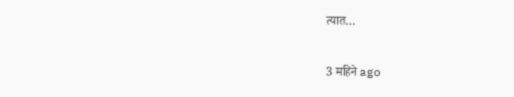त्यात…

3 महिने ago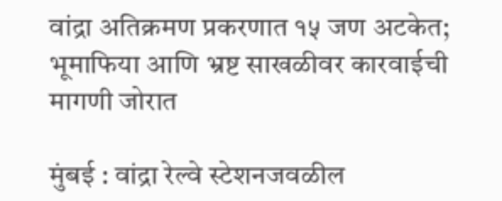वांद्रा अतिक्रमण प्रकरणात १५ जण अटकेत; भूमाफिया आणि भ्रष्ट साखळीवर कारवाईची मागणी जोरात

मुंबई : वांद्रा रेल्वे स्टेशनजवळील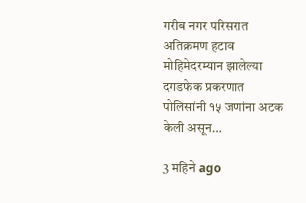गरीब नगर परिसरात अतिक्रमण हटाव मोहिमेदरम्यान झालेल्या दगडफेक प्रकरणात पोलिसांनी १५ जणांना अटक केली असून…

3 महिने ago